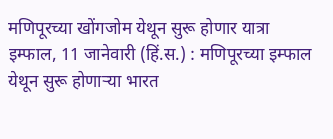मणिपूरच्या खोंगजोम येथून सुरू होणार यात्रा
इम्फाल, 11 जानेवारी (हिं.स.) : मणिपूरच्या इम्फाल येथून सुरू होणाऱ्या भारत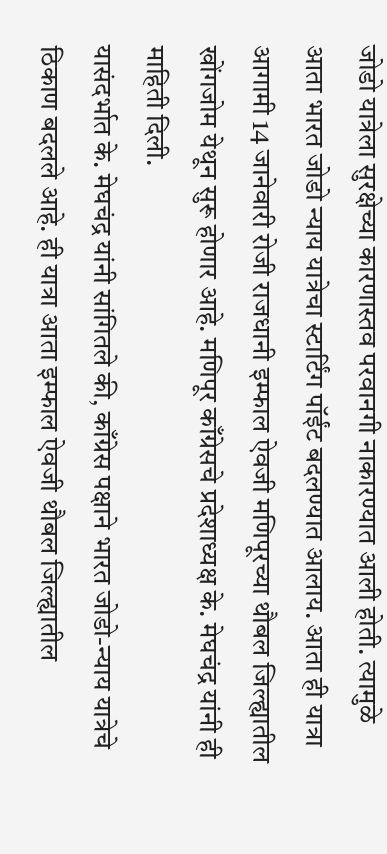जोडो यात्रेला सुरक्षेच्या कारणास्तव परवानगी नाकारण्यात आली होती. त्यामुळे आता भारत जोडो न्याय यात्रेचा स्टार्टिंग पॉईंट बदलण्यात आलाय. आता ही यात्रा आगामी 14 जानेवारी रोजी राजधानी इम्फाल ऐवजी मणिपूरच्या थौबल जिल्ह्यातील खोंगजोम येथून सुरू होणार आहे. मणिपूर काँग्रेसचे प्रदेशाध्यक्ष के. मेघचंद्र यांनी ही माहिती दिली.
यासंदर्भात के. मेघचंद्र यांनी सांगितले की, काँग्रेस पक्षाने भारत जोडो-न्याय यात्रेचे ठिकाण बदलले आहे. ही यात्रा आता इम्फाल ऐवजी थौबल जिल्ह्यातील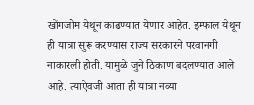खोंगजोम येथून काढण्यात येणार आहेत. इम्फाल येथून ही यात्रा सुरू करण्यास राज्य सरकारने परवानगी नाकारली होती. यामुळे जुने ठिकाण बदलण्यात आले आहे. त्याऐवजी आता ही यात्रा नव्या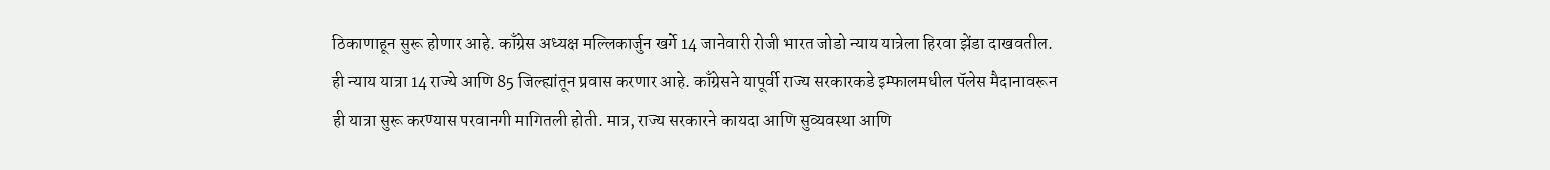ठिकाणाहून सुरू होणार आहे. काँग्रेस अध्यक्ष मल्लिकार्जुन खर्गे 14 जानेवारी रोजी भारत जोडो न्याय यात्रेला हिरवा झेंडा दाखवतील. ही न्याय यात्रा 14 राज्ये आणि 85 जिल्ह्यांतून प्रवास करणार आहे. काँग्रेसने यापूर्वी राज्य सरकारकडे इम्फालमधील पॅलेस मैदानावरून ही यात्रा सुरू करण्यास परवानगी मागितली होती. मात्र, राज्य सरकारने कायदा आणि सुव्यवस्था आणि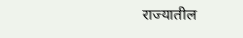राज्यातील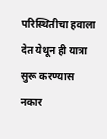परिस्थितीचा हवाला देत येथून ही यात्रा सुरू करण्यास नकार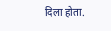दिला होता.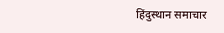हिंदुस्थान समाचार